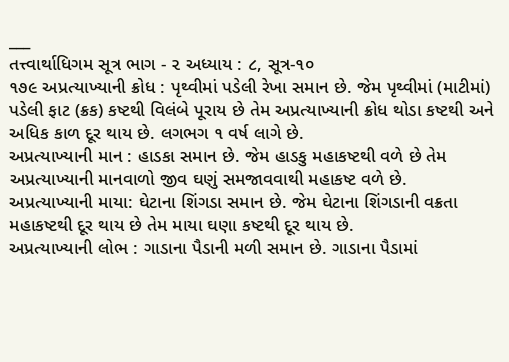___
તત્ત્વાર્થાધિગમ સૂત્ર ભાગ - ૨ અધ્યાય : ૮, સૂત્ર-૧૦
૧૭૯ અપ્રત્યાખ્યાની ક્રોધ : પૃથ્વીમાં પડેલી રેખા સમાન છે. જેમ પૃથ્વીમાં (માટીમાં) પડેલી ફાટ (ક્રક) કષ્ટથી વિલંબે પૂરાય છે તેમ અપ્રત્યાખ્યાની ક્રોધ થોડા કષ્ટથી અને અધિક કાળ દૂર થાય છે. લગભગ ૧ વર્ષ લાગે છે.
અપ્રત્યાખ્યાની માન : હાડકા સમાન છે. જેમ હાડકુ મહાકષ્ટથી વળે છે તેમ અપ્રત્યાખ્યાની માનવાળો જીવ ઘણું સમજાવવાથી મહાકષ્ટ વળે છે.
અપ્રત્યાખ્યાની માયા: ઘેટાના શિંગડા સમાન છે. જેમ ઘેટાના શિંગડાની વક્રતા મહાકષ્ટથી દૂર થાય છે તેમ માયા ઘણા કષ્ટથી દૂર થાય છે.
અપ્રત્યાખ્યાની લોભ : ગાડાના પૈડાની મળી સમાન છે. ગાડાના પૈડામાં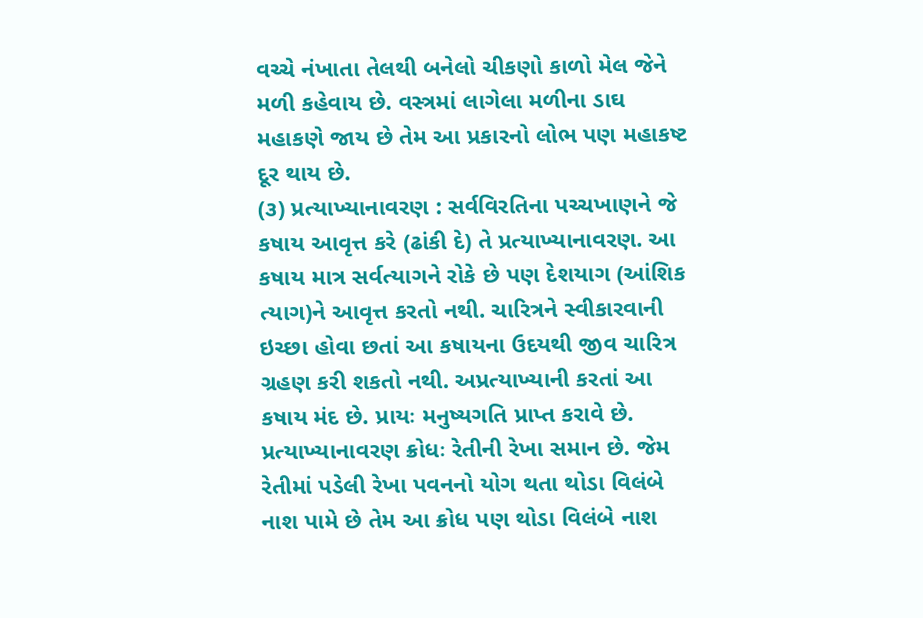વચ્ચે નંખાતા તેલથી બનેલો ચીકણો કાળો મેલ જેને મળી કહેવાય છે. વસ્ત્રમાં લાગેલા મળીના ડાઘ મહાકણે જાય છે તેમ આ પ્રકારનો લોભ પણ મહાકષ્ટ દૂર થાય છે.
(૩) પ્રત્યાખ્યાનાવરણ : સર્વવિરતિના પચ્ચખાણને જે કષાય આવૃત્ત કરે (ઢાંકી દે) તે પ્રત્યાખ્યાનાવરણ. આ કષાય માત્ર સર્વત્યાગને રોકે છે પણ દેશયાગ (આંશિક ત્યાગ)ને આવૃત્ત કરતો નથી. ચારિત્રને સ્વીકારવાની ઇચ્છા હોવા છતાં આ કષાયના ઉદયથી જીવ ચારિત્ર ગ્રહણ કરી શકતો નથી. અપ્રત્યાખ્યાની કરતાં આ કષાય મંદ છે. પ્રાયઃ મનુષ્યગતિ પ્રાપ્ત કરાવે છે.
પ્રત્યાખ્યાનાવરણ ક્રોધઃ રેતીની રેખા સમાન છે. જેમ રેતીમાં પડેલી રેખા પવનનો યોગ થતા થોડા વિલંબે નાશ પામે છે તેમ આ ક્રોધ પણ થોડા વિલંબે નાશ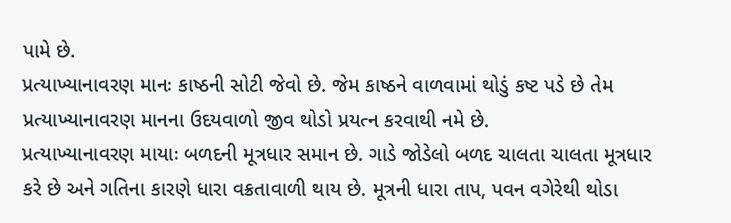પામે છે.
પ્રત્યાખ્યાનાવરણ માનઃ કાષ્ઠની સોટી જેવો છે. જેમ કાષ્ઠને વાળવામાં થોડું કષ્ટ પડે છે તેમ પ્રત્યાખ્યાનાવરણ માનના ઉદયવાળો જીવ થોડો પ્રયત્ન કરવાથી નમે છે.
પ્રત્યાખ્યાનાવરણ માયાઃ બળદની મૂત્રધાર સમાન છે. ગાડે જોડેલો બળદ ચાલતા ચાલતા મૂત્રધાર કરે છે અને ગતિના કારણે ધારા વક્રતાવાળી થાય છે. મૂત્રની ધારા તાપ, પવન વગેરેથી થોડા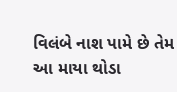વિલંબે નાશ પામે છે તેમ આ માયા થોડા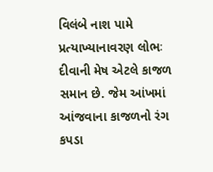વિલંબે નાશ પામે
પ્રત્યાખ્યાનાવરણ લોભઃ દીવાની મેષ એટલે કાજળ સમાન છે. જેમ આંખમાં આંજવાના કાજળનો રંગ કપડા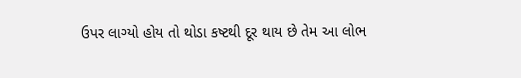ઉપર લાગ્યો હોય તો થોડા કષ્ટથી દૂર થાય છે તેમ આ લોભ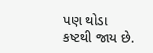પણ થોડા કષ્ટથી જાય છે.